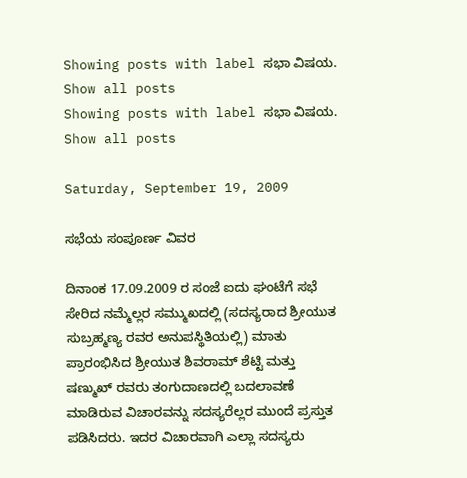Showing posts with label ಸಭಾ ವಿಷಯ. Show all posts
Showing posts with label ಸಭಾ ವಿಷಯ. Show all posts

Saturday, September 19, 2009

ಸಭೆಯ ಸಂಪೂರ್ಣ ವಿವರ

ದಿನಾಂಕ 17.09.2009 ರ ಸಂಜೆ ಐದು ಘಂಟೆಗೆ ಸಭೆ ಸೇರಿದ ನಮ್ಮೆಲ್ಲರ ಸಮ್ಮುಖದಲ್ಲಿ (ಸದಸ್ಯರಾದ ಶ್ರೀಯುತ ಸುಬ್ರಹ್ಮಣ್ಯ ರವರ ಅನುಪಸ್ಥಿತಿಯಲ್ಲಿ) ಮಾತು ಪ್ರಾರಂಭಿಸಿದ ಶ್ರೀಯುತ ಶಿವರಾಮ್ ಶೆಟ್ಟಿ ಮತ್ತು ಷಣ್ಮುಖ್ ರವರು ತಂಗುದಾಣದಲ್ಲಿ ಬದಲಾವಣೆ ಮಾಡಿರುವ ವಿಚಾರವನ್ನು ಸದಸ್ಯರೆಲ್ಲರ ಮುಂದೆ ಪ್ರಸ್ತುತ ಪಡಿಸಿದರು. ಇದರ ವಿಚಾರವಾಗಿ ಎಲ್ಲಾ ಸದಸ್ಯರು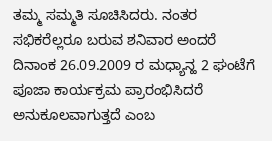ತಮ್ಮ ಸಮ್ಮತಿ ಸೂಚಿಸಿದರು. ನಂತರ ಸಭಿಕರೆಲ್ಲರೂ ಬರುವ ಶನಿವಾರ ಅಂದರೆ ದಿನಾಂಕ 26.09.2009 ರ ಮಧ್ಯಾನ್ಹ 2 ಘಂಟೆಗೆ ಪೂಜಾ ಕಾರ್ಯಕ್ರಮ ಪ್ರಾರಂಭಿಸಿದರೆ ಅನುಕೂಲವಾಗುತ್ತದೆ ಎಂಬ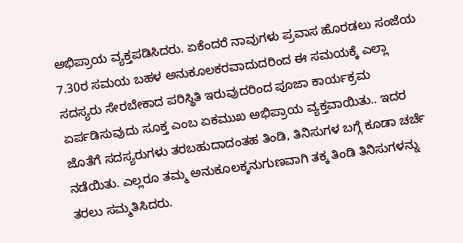ಅಭಿಪ್ರಾಯ ವ್ಯಕ್ತಪಡಿಸಿದರು. ಏಕೆಂದರೆ ನಾವುಗಳು ಪ್ರವಾಸ ಹೊರಡಲು ಸಂಜೆಯ 7.30ರ ಸಮಯ ಬಹಳ ಅನುಕೂಲಕರವಾದುದರಿಂದ ಈ ಸಮಯಕ್ಕೆ ಎಲ್ಲಾ ಸದಸ್ಯರು ಸೇರಬೇಕಾದ ಪರಿಸ್ಥಿತಿ ಇರುವುದರಿಂದ ಪೂಜಾ ಕಾರ್ಯಕ್ರಮ ಏರ್ಪಡಿಸುವುದು ಸೂಕ್ತ ಎಂಬ ಏಕಮುಖ ಅಭಿಪ್ರಾಯ ವ್ಯಕ್ತವಾಯಿತು.. ಇದರ ಜೊತೆಗೆ ಸದಸ್ಯರುಗಳು ತರಬಹುದಾದಂತಹ ತಿಂಡಿ, ತಿನಿಸುಗಳ ಬಗ್ಗೆ ಕೂಡಾ ಚರ್ಚೆ ನಡೆಯಿತು. ಎಲ್ಲರೂ ತಮ್ಮ ಅನುಕೂಲಕ್ಕನುಗುಣವಾಗಿ ತಕ್ಕ ತಿಂಡಿ ತಿನಿಸುಗಳನ್ನು ತರಲು ಸಮ್ಮತಿಸಿದರು.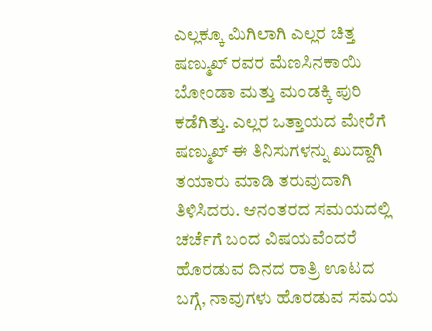ಎಲ್ಲಕ್ಕೂ ಮಿಗಿಲಾಗಿ ಎಲ್ಲರ ಚಿತ್ತ ಷಣ್ಮುಖ್ ರವರ ಮೆಣಸಿನಕಾಯಿ ಬೋಂಡಾ ಮತ್ತು ಮಂಡಕ್ಕಿ ಪುರಿ ಕಡೆಗಿತ್ತು. ಎಲ್ಲರ ಒತ್ತಾಯದ ಮೇರೆಗೆ ಷಣ್ಮುಖ್ ಈ ತಿನಿಸುಗಳನ್ನು ಖುದ್ದಾಗಿ ತಯಾರು ಮಾಡಿ ತರುವುದಾಗಿ ತಿಳಿಸಿದರು. ಆನಂತರದ ಸಮಯದಲ್ಲಿ ಚರ್ಚೆಗೆ ಬಂದ ವಿಷಯವೆಂದರೆ ಹೊರಡುವ ದಿನದ ರಾತ್ರಿ ಊಟದ ಬಗ್ಗೆ, ನಾವುಗಳು ಹೊರಡುವ ಸಮಯ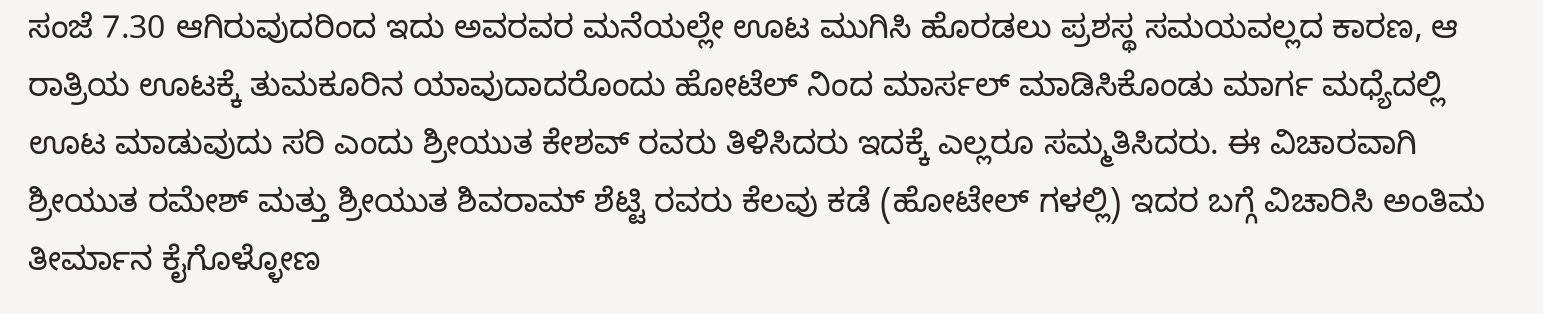ಸಂಜೆ 7.30 ಆಗಿರುವುದರಿಂದ ಇದು ಅವರವರ ಮನೆಯಲ್ಲೇ ಊಟ ಮುಗಿಸಿ ಹೊರಡಲು ಪ್ರಶಸ್ಥ ಸಮಯವಲ್ಲದ ಕಾರಣ, ಆ ರಾತ್ರಿಯ ಊಟಕ್ಕೆ ತುಮಕೂರಿನ ಯಾವುದಾದರೊಂದು ಹೋಟೆಲ್ ನಿಂದ ಮಾರ್ಸಲ್ ಮಾಡಿಸಿಕೊಂಡು ಮಾರ್ಗ ಮಧ್ಯೆದಲ್ಲಿ ಊಟ ಮಾಡುವುದು ಸರಿ ಎಂದು ಶ್ರೀಯುತ ಕೇಶವ್ ರವರು ತಿಳಿಸಿದರು ಇದಕ್ಕೆ ಎಲ್ಲರೂ ಸಮ್ಮತಿಸಿದರು. ಈ ವಿಚಾರವಾಗಿ ಶ್ರೀಯುತ ರಮೇಶ್ ಮತ್ತು ಶ್ರೀಯುತ ಶಿವರಾಮ್ ಶೆಟ್ಟಿ ರವರು ಕೆಲವು ಕಡೆ (ಹೋಟೇಲ್ ಗಳಲ್ಲಿ) ಇದರ ಬಗ್ಗೆ ವಿಚಾರಿಸಿ ಅಂತಿಮ ತೀರ್ಮಾನ ಕೈಗೊಳ್ಳೋಣ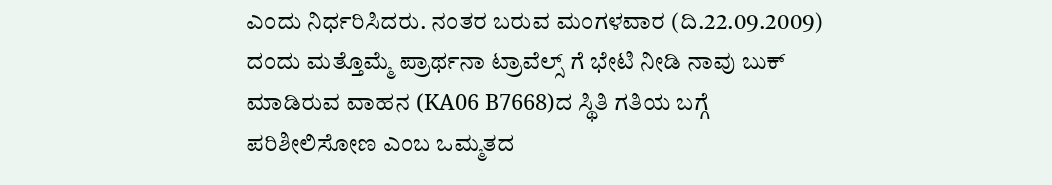ಎಂದು ನಿರ್ಧರಿಸಿದರು. ನಂತರ ಬರುವ ಮಂಗಳವಾರ (ದಿ.22.09.2009) ದಂದು ಮತ್ತೊಮ್ಮೆ ಪ್ರಾರ್ಥನಾ ಟ್ರಾವೆಲ್ಸ್ ಗೆ ಭೇಟಿ ನೀಡಿ ನಾವು ಬುಕ್ ಮಾಡಿರುವ ವಾಹನ (KA06 B7668)ದ ಸ್ಥಿತಿ ಗತಿಯ ಬಗ್ಗೆ ಪರಿಶೀಲಿಸೋಣ ಎಂಬ ಒಮ್ಮತದ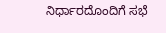ನಿರ್ಧಾರದೊಂದಿಗೆ ಸಭೆ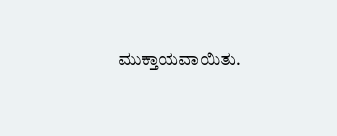ಮುಕ್ತಾಯವಾಯಿತು.